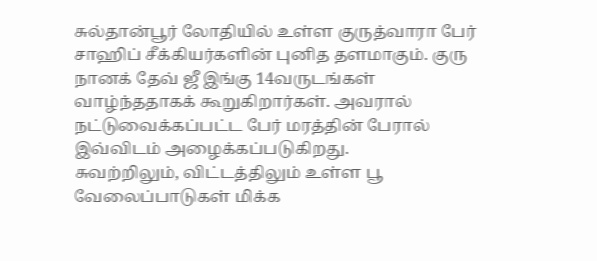சுல்தான்பூர் லோதியில் உள்ள குருத்வாரா பேர் சாஹிப் சீக்கியர்களின் புனித தளமாகும். குரு நானக் தேவ் ஜீ இங்கு 14வருடங்கள் வாழ்ந்ததாகக் கூறுகிறார்கள். அவரால் நட்டுவைக்கப்பட்ட பேர் மரத்தின் பேரால் இவ்விடம் அழைக்கப்படுகிறது.
சுவற்றிலும், விட்டத்திலும் உள்ள பூ வேலைப்பாடுகள் மிக்க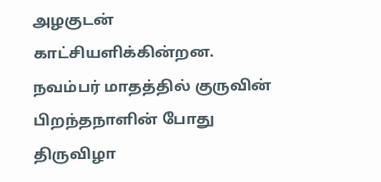அழகுடன் காட்சியளிக்கின்றன. நவம்பர் மாதத்தில் குருவின் பிறந்தநாளின் போது திருவிழா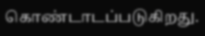கொண்டாடப்படுகிறது.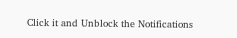Click it and Unblock the Notifications